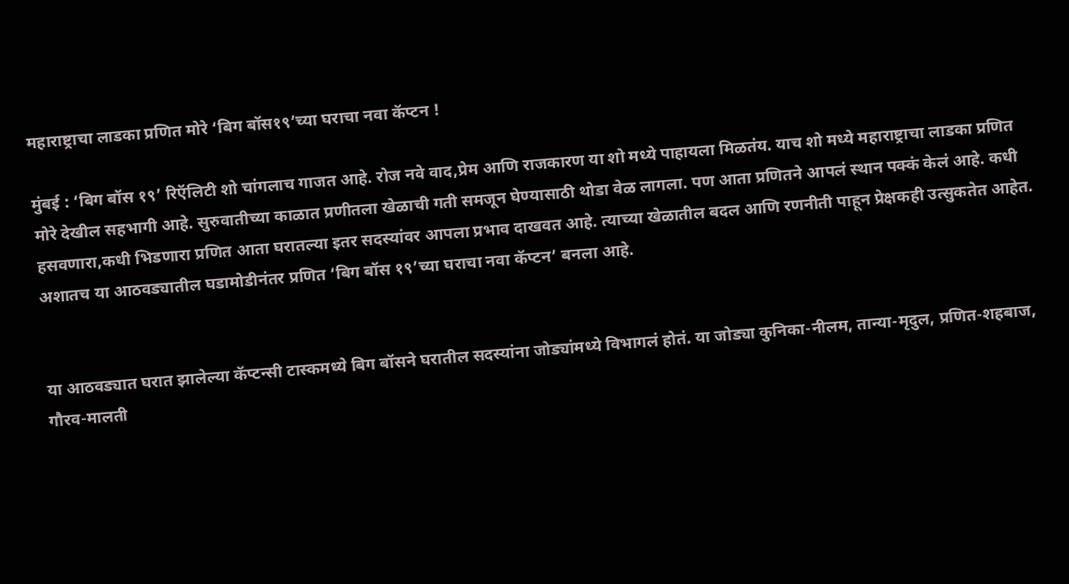महाराष्ट्राचा लाडका प्रणित मोरे ‘बिग बॉस१९’च्या घराचा नवा कॅप्टन !

मुंबई : ‘बिग बॉस १९’ रिऍलिटी शो चांगलाच गाजत आहे. रोज नवे वाद,प्रेम आणि राजकारण या शो मध्ये पाहायला मिळतंय. याच शो मध्ये महाराष्ट्राचा लाडका प्रणित मोरे देखील सहभागी आहे. सुरुवातीच्या काळात प्रणीतला खेळाची गती समजून घेण्यासाठी थोडा वेळ लागला. पण आता प्रणितने आपलं स्थान पक्कं केलं आहे. कधी हसवणारा,कधी भिडणारा प्रणित आता घरातल्या इतर सदस्यांवर आपला प्रभाव दाखवत आहे. त्याच्या खेळातील बदल आणि रणनीती पाहून प्रेक्षकही उत्सुकतेत आहेत. अशातच या आठवड्यातील घडामोडीनंतर प्रणित ‘बिग बॉस १९’च्या घराचा नवा कॅप्टन’ बनला आहे.


या आठवड्यात घरात झालेल्या कॅप्टन्सी टास्कमध्ये बिग बॉसने घरातील सदस्यांना जोड्यांमध्ये विभागलं होतं. या जोड्या कुनिका-नीलम, तान्या-मृदुल, प्रणित-शहबाज, गौरव-मालती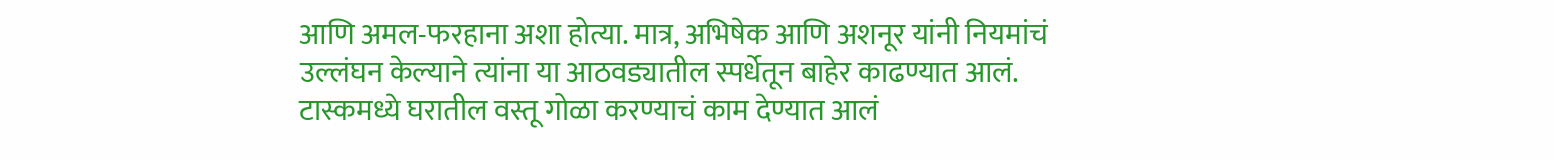आणि अमल-फरहाना अशा होत्या. मात्र, अभिषेक आणि अशनूर यांनी नियमांचं उल्लंघन केल्याने त्यांना या आठवड्यातील स्पर्धेतून बाहेर काढण्यात आलं. टास्कमध्ये घरातील वस्तू गोळा करण्याचं काम देण्यात आलं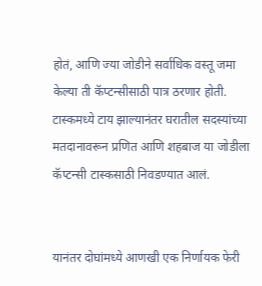होतं, आणि ज्या जोडीने सर्वाधिक वस्तू जमा केल्या ती कॅप्टन्सीसाठी पात्र ठरणार होती. टास्कमध्ये टाय झाल्यानंतर घरातील सदस्यांच्या मतदानावरून प्रणित आणि शहबाज या जोडीला कॅप्टन्सी टास्कसाठी निवडण्यात आलं.


यानंतर दोघांमध्ये आणखी एक निर्णायक फेरी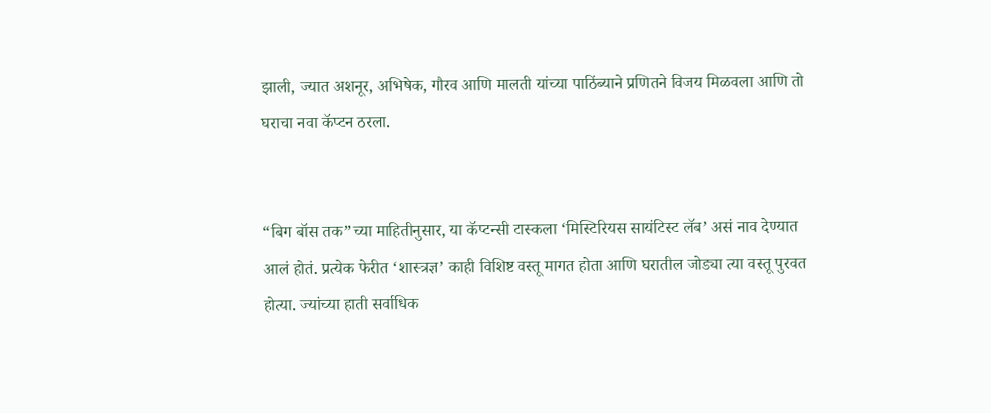झाली, ज्यात अशनूर, अभिषेक, गौरव आणि मालती यांच्या पाठिंब्याने प्रणितने विजय मिळवला आणि तो घराचा नवा कॅप्टन ठरला.


“बिग बॉस तक”च्या माहितीनुसार, या कॅप्टन्सी टास्कला ‘मिस्टिरियस सायंटिस्ट लॅब’ असं नाव देण्यात आलं होतं. प्रत्येक फेरीत ‘शास्त्रज्ञ’ काही विशिष्ट वस्तू मागत होता आणि घरातील जोड्या त्या वस्तू पुरवत होत्या. ज्यांच्या हाती सर्वाधिक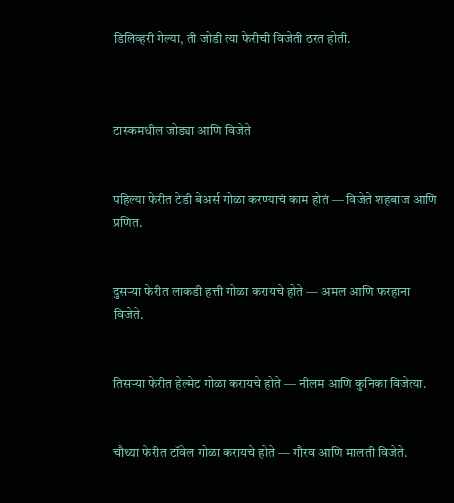डिलिव्हरी गेल्या, ती जोडी त्या फेरीची विजेती ठरत होती.



टास्कमधील जोड्या आणि विजेते


पहिल्या फेरीत टेडी बेअर्स गोळा करण्याचं काम होतं — विजेते शहबाज आणि प्रणित.


दुसऱ्या फेरीत लाकडी हत्ती गोळा करायचे होते — अमल आणि फरहाना विजेते.


तिसऱ्या फेरीत हेल्मेट गोळा करायचे होते — नीलम आणि कुनिका विजेत्या.


चौथ्या फेरीत टॉवेल गोळा करायचे होते — गौरव आणि मालती विजेते.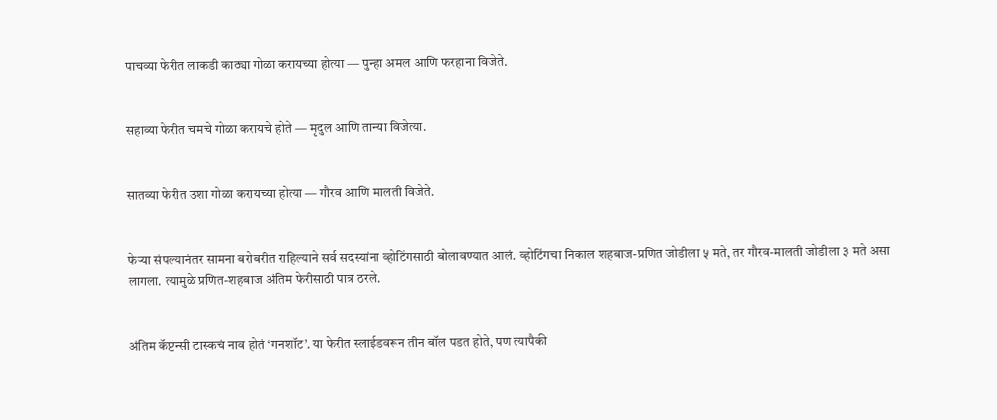पाचव्या फेरीत लाकडी काठ्या गोळा करायच्या होत्या — पुन्हा अमल आणि फरहाना विजेते.


सहाव्या फेरीत चमचे गोळा करायचे होते — मृदुल आणि तान्या विजेत्या.


सातव्या फेरीत उशा गोळा करायच्या होत्या — गौरव आणि मालती विजेते.


फेऱ्या संपल्यानंतर सामना बरोबरीत राहिल्याने सर्व सदस्यांना व्होटिंगसाठी बोलावण्यात आलं. व्होटिंगचा निकाल शहबाज-प्रणित जोडीला ५ मते, तर गौरव-मालती जोडीला ३ मते असा लागला. त्यामुळे प्रणित-शहबाज अंतिम फेरीसाठी पात्र ठरले.


अंतिम कॅप्टन्सी टास्कचं नाव होतं ‘गनशॉट’. या फेरीत स्लाईडवरून तीन बॉल पडत होते, पण त्यापैकी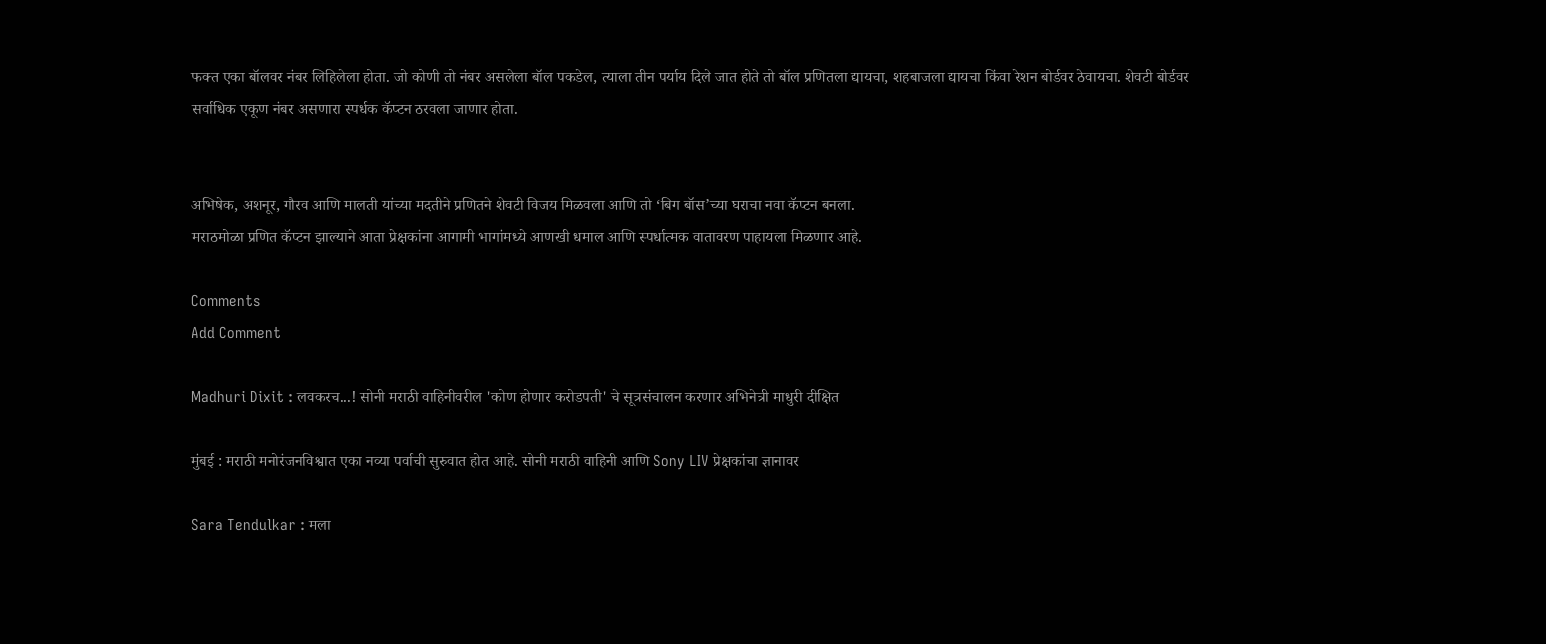फक्त एका बॉलवर नंबर लिहिलेला होता. जो कोणी तो नंबर असलेला बॉल पकडेल, त्याला तीन पर्याय दिले जात होते तो बॉल प्रणितला द्यायचा, शहबाजला द्यायचा किंवा रेशन बोर्डवर ठेवायचा. शेवटी बोर्डवर सर्वाधिक एकूण नंबर असणारा स्पर्धक कॅप्टन ठरवला जाणार होता.


अभिषेक, अशनूर, गौरव आणि मालती यांच्या मदतीने प्रणितने शेवटी विजय मिळवला आणि तो ‘बिग बॉस’च्या घराचा नवा कॅप्टन बनला.
मराठमोळा प्रणित कॅप्टन झाल्याने आता प्रेक्षकांना आगामी भागांमध्ये आणखी धमाल आणि स्पर्धात्मक वातावरण पाहायला मिळणार आहे.

Comments
Add Comment

Madhuri Dixit : लवकरच...! सोनी मराठी वाहिनीवरील 'कोण होणार करोडपती' चे सूत्रसंचालन करणार अभिनेत्री माधुरी दीक्षित

मुंबई : मराठी मनोरंजनविश्वात एका नव्या पर्वाची सुरुवात होत आहे. सोनी मराठी वाहिनी आणि Sony LIV प्रेक्षकांचा ज्ञानावर

Sara Tendulkar : मला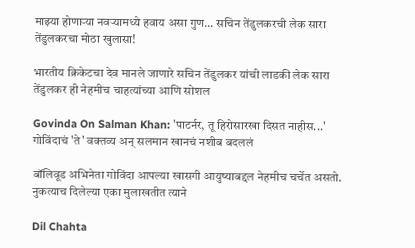माझ्या होणाऱ्या नवऱ्यामध्ये हवाय असा गुण... सचिन तेंडुलकरची लेक सारा तेंडुलकरचा मोठा खुलासा!

भारतीय क्रिकेटचा देव मानले जाणारे सचिन तेंडुलकर यांची लाडकी लेक सारा तेंडुलकर ही नेहमीच चाहत्यांच्या आणि सोशल

Govinda On Salman Khan: 'पाटर्नर, तू हिरोसारखा दिसत नाहीस...' गोविंदाचं 'ते' वक्तव्य अन् सलमान खानचं नशीब बदललं

बॉलिवूड अभिनेता गोविंदा आपल्या खासगी आयुष्याबद्दल नेहमीच चर्चेत असतो. नुकत्याच दिलेल्या एका मुलाखतीत त्याने

Dil Chahta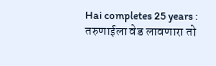Hai completes 25 years : तरुणाईला वेड लावणारा तो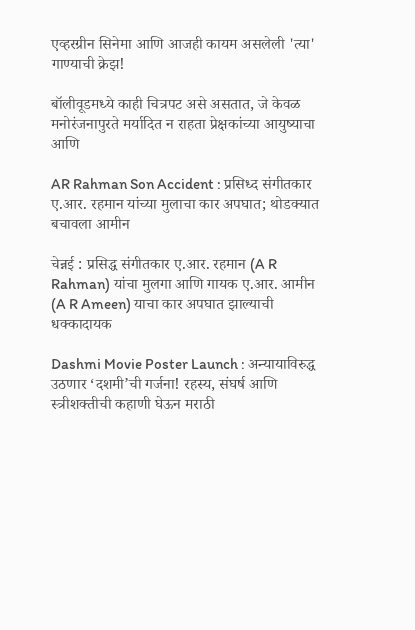एव्हरग्रीन सिनेमा आणि आजही कायम असलेली 'त्या' गाण्याची क्रेझ!

बॉलीवूडमध्ये काही चित्रपट असे असतात, जे केवळ मनोरंजनापुरते मर्यादित न राहता प्रेक्षकांच्या आयुष्याचा आणि

AR Rahman Son Accident : प्रसिध्द संगीतकार ए.आर. रहमान यांच्या मुलाचा कार अपघात; थोडक्यात बचावला आमीन

चेन्नई : प्रसिद्ध संगीतकार ए.आर. रहमान (A R Rahman) यांचा मुलगा आणि गायक ए.आर. आमीन (A R Ameen) याचा कार अपघात झाल्याची धक्कादायक

Dashmi Movie Poster Launch : अन्यायाविरुद्ध उठणार ‘दशमी’ची गर्जना! रहस्य, संघर्ष आणि स्त्रीशक्तीची कहाणी घेऊन मराठी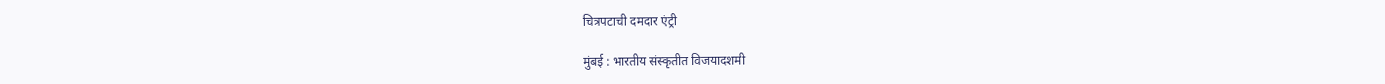चित्रपटाची दमदार एंट्री

मुंबई : भारतीय संस्कृतीत विजयादशमी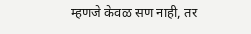म्हणजे केवळ सण नाही, तर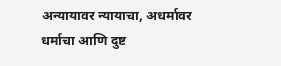अन्यायावर न्यायाचा, अधर्मावर धर्माचा आणि दुष्ट